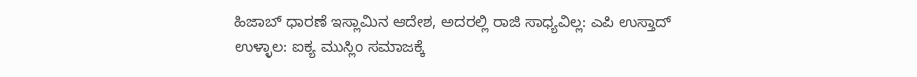ಹಿಜಾಬ್ ಧಾರಣೆ ಇಸ್ಲಾಮಿನ ಆದೇಶ, ಅದರಲ್ಲಿ ರಾಜಿ ಸಾಧ್ಯವಿಲ್ಲ: ಎಪಿ ಉಸ್ತಾದ್
ಉಳ್ಳಾಲ: ಐಕ್ಯ ಮುಸ್ಲಿಂ ಸಮಾಜಕ್ಕೆ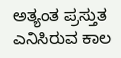ಅತ್ಯಂತ ಪ್ರಸ್ತುತ ಎನಿಸಿರುವ ಕಾಲ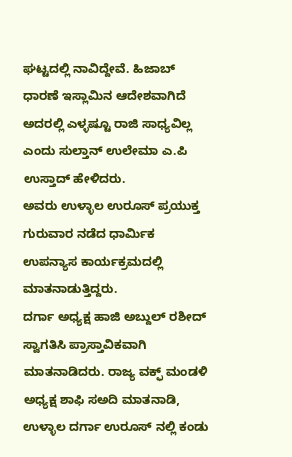ಘಟ್ಟದಲ್ಲಿ ನಾವಿದ್ದೇವೆ. ಹಿಜಾಬ್ ಧಾರಣೆ ಇಸ್ಲಾಮಿನ ಆದೇಶವಾಗಿದೆ ಅದರಲ್ಲಿ ಎಳ್ಳಷ್ಟೂ ರಾಜಿ ಸಾಧ್ಯವಿಲ್ಲ ಎಂದು ಸುಲ್ತಾನ್ ಉಲೇಮಾ ಎ.ಪಿ ಉಸ್ತಾದ್ ಹೇಳಿದರು.
ಅವರು ಉಳ್ಳಾಲ ಉರೂಸ್ ಪ್ರಯುಕ್ತ ಗುರುವಾರ ನಡೆದ ಧಾರ್ಮಿಕ ಉಪನ್ಯಾಸ ಕಾರ್ಯಕ್ರಮದಲ್ಲಿ ಮಾತನಾಡುತ್ತಿದ್ದರು.
ದರ್ಗಾ ಅಧ್ಯಕ್ಷ ಹಾಜಿ ಅಬ್ದುಲ್ ರಶೀದ್ ಸ್ವಾಗತಿಸಿ ಪ್ರಾಸ್ತಾವಿಕವಾಗಿ ಮಾತನಾಡಿದರು. ರಾಜ್ಯ ವಕ್ಫ್ ಮಂಡಳಿ ಅಧ್ಯಕ್ಷ ಶಾಫಿ ಸಅದಿ ಮಾತನಾಡಿ, ಉಳ್ಳಾಲ ದರ್ಗಾ ಉರೂಸ್ ನಲ್ಲಿ ಕಂಡು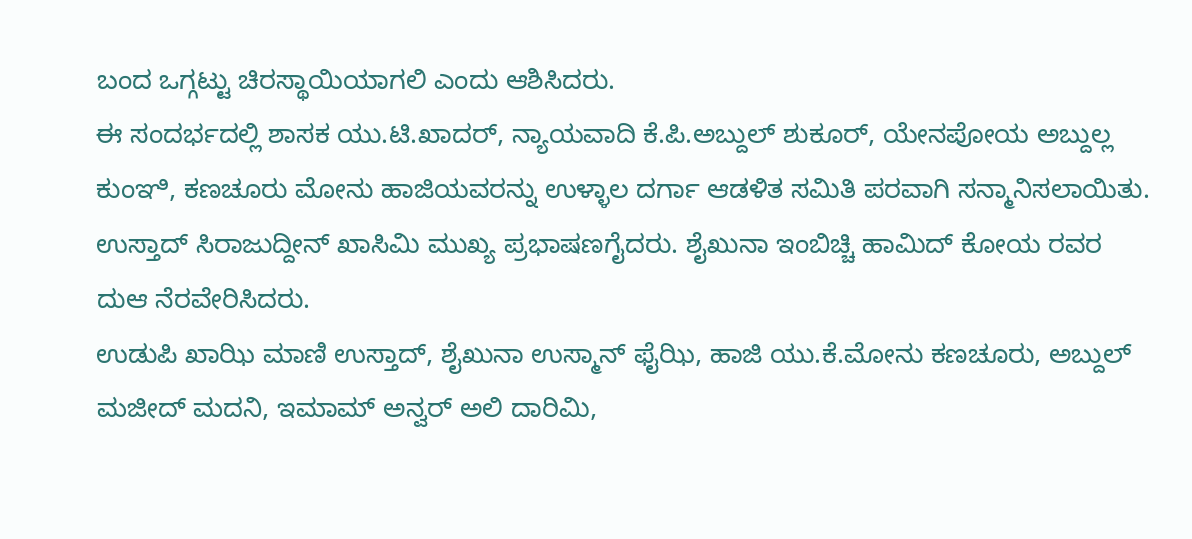ಬಂದ ಒಗ್ಗಟ್ಟು ಚಿರಸ್ಥಾಯಿಯಾಗಲಿ ಎಂದು ಆಶಿಸಿದರು.
ಈ ಸಂದರ್ಭದಲ್ಲಿ ಶಾಸಕ ಯು.ಟಿ.ಖಾದರ್, ನ್ಯಾಯವಾದಿ ಕೆ.ಪಿ.ಅಬ್ದುಲ್ ಶುಕೂರ್, ಯೇನಪೋಯ ಅಬ್ದುಲ್ಲ ಕುಂಞಿ, ಕಣಚೂರು ಮೋನು ಹಾಜಿಯವರನ್ನು ಉಳ್ಳಾಲ ದರ್ಗಾ ಆಡಳಿತ ಸಮಿತಿ ಪರವಾಗಿ ಸನ್ಮಾನಿಸಲಾಯಿತು.
ಉಸ್ತಾದ್ ಸಿರಾಜುದ್ದೀನ್ ಖಾಸಿಮಿ ಮುಖ್ಯ ಪ್ರಭಾಷಣಗೈದರು. ಶೈಖುನಾ ಇಂಬಿಚ್ಚಿ ಹಾಮಿದ್ ಕೋಯ ರವರ ದುಆ ನೆರವೇರಿಸಿದರು.
ಉಡುಪಿ ಖಾಝಿ ಮಾಣಿ ಉಸ್ತಾದ್, ಶೈಖುನಾ ಉಸ್ಮಾನ್ ಫೈಝಿ, ಹಾಜಿ ಯು.ಕೆ.ಮೋನು ಕಣಚೂರು, ಅಬ್ದುಲ್ ಮಜೀದ್ ಮದನಿ, ಇಮಾಮ್ ಅನ್ವರ್ ಅಲಿ ದಾರಿಮಿ,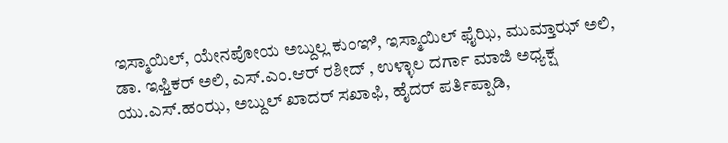ಇಸ್ಮಾಯಿಲ್, ಯೇನಪೋಯ ಅಬ್ದುಲ್ಲ ಕುಂಞಿ, ಇಸ್ಮಾಯಿಲ್ ಫೈಝಿ, ಮುಮ್ತಾಝ್ ಅಲಿ, ಡಾ. ಇಫ್ತಿಕರ್ ಅಲಿ, ಎಸ್.ಎಂ.ಆರ್ ರಶೀದ್ , ಉಳ್ಳಾಲ ದರ್ಗಾ ಮಾಜಿ ಅಧ್ಯಕ್ಷ ಯು.ಎಸ್.ಹಂಝ, ಅಬ್ದುಲ್ ಖಾದರ್ ಸಖಾಫಿ, ಹೈದರ್ ಪರ್ತಿಪ್ಪಾಡಿ,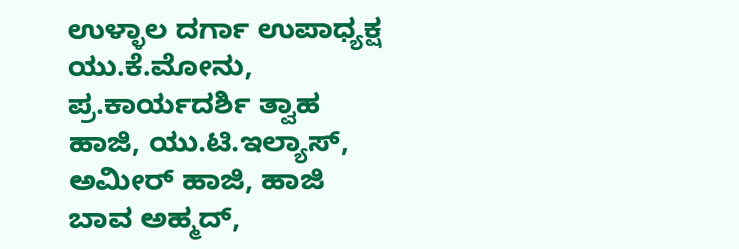ಉಳ್ಳಾಲ ದರ್ಗಾ ಉಪಾಧ್ಯಕ್ಷ ಯು.ಕೆ.ಮೋನು, ಪ್ರ.ಕಾರ್ಯದರ್ಶಿ ತ್ವಾಹ ಹಾಜಿ, ಯು.ಟಿ.ಇಲ್ಯಾಸ್, ಅಮೀರ್ ಹಾಜಿ, ಹಾಜಿ ಬಾವ ಅಹ್ಮದ್,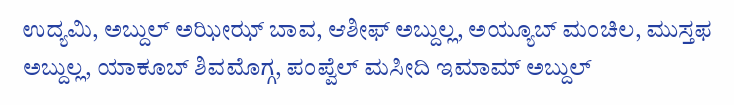ಉದ್ಯಮಿ, ಅಬ್ದುಲ್ ಅಝೀಝ್ ಬಾವ, ಆಶೀಫ್ ಅಬ್ದುಲ್ಲ, ಅಯ್ಯೂಬ್ ಮಂಚಿಲ, ಮುಸ್ತಫ ಅಬ್ದುಲ್ಲ, ಯಾಕೂಬ್ ಶಿವಮೊಗ್ಗ, ಪಂಪ್ವೆಲ್ ಮಸೀದಿ ಇಮಾಮ್ ಅಬ್ದುಲ್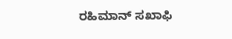ರಹಿಮಾನ್ ಸಖಾಫಿ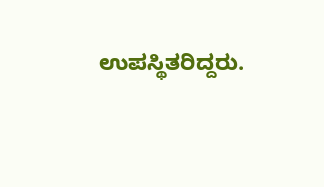ಉಪಸ್ಥಿತರಿದ್ದರು.